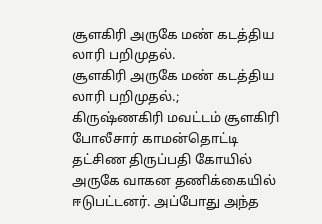சூளகிரி அருகே மண் கடத்திய லாரி பறிமுதல்.
சூளகிரி அருகே மண் கடத்திய லாரி பறிமுதல்.;
கிருஷ்ணகிரி மவட்டம் சூளகிரி போலீசார் காமன்தொட்டி தட்சிண திருப்பதி கோயில் அருகே வாகன தணிக்கையில் ஈடுபட்டனர். அப்போது அந்த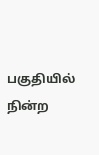பகுதியில் நின்ற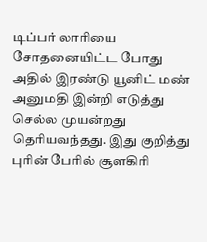டிப்பர் லாரியை சோதனையிட்ட போது அதில் இரண்டு யூனிட் மண் அனுமதி இன்றி எடுத்து செல்ல முயன்றது தெரியவந்தது. இது குறித்து புரின் பேரில் சூளகிரி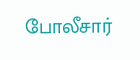போலீசார்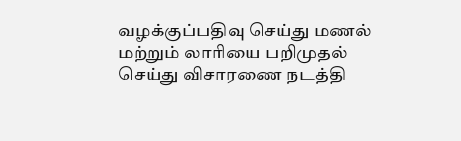வழக்குப்பதிவு செய்து மணல் மற்றும் லாரியை பறிமுதல் செய்து விசாரணை நடத்தி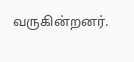வருகின்றனர்.